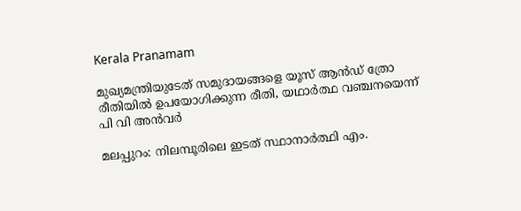Kerala Pranamam

മുഖ്യമന്ത്രിയുടേത് സമുദായങ്ങളെ യൂസ് ആന്‍ഡ് ത്രോ രീതിയില്‍ ഉപയോഗിക്കുന്ന രീതി, യഥാര്‍ത്ഥ വഞ്ചനയെന്ന് പി വി അന്‍വര്‍

മലപ്പുറം: നിലമ്പൂരിലെ ഇടത് സ്ഥാനാര്‍ത്ഥി എം.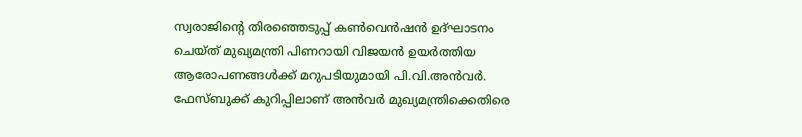സ്വരാജിന്റെ തിരഞ്ഞെടുപ്പ് കണ്‍വെന്‍ഷന്‍ ഉദ്ഘാടനം ചെയ്ത് മുഖ്യമന്ത്രി പിണറായി വിജയന്‍ ഉയര്‍ത്തിയ ആരോപണങ്ങള്‍ക്ക് മറുപടിയുമായി പി.വി.അന്‍വര്‍. ഫേസ്ബുക്ക് കുറിപ്പിലാണ് അന്‍വര്‍ മുഖ്യമന്ത്രിക്കെതിരെ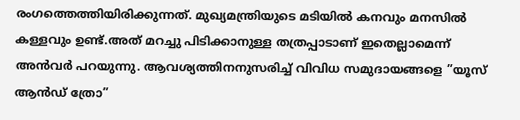രംഗത്തെത്തിയിരിക്കുന്നത്. മുഖ്യമന്ത്രിയുടെ മടിയില്‍ കനവും മനസില്‍ കള്ളവും ഉണ്ട്.അത് മറച്ചു പിടിക്കാനുള്ള തത്രപ്പാടാണ് ഇതെല്ലാമെന്ന് അന്‍വര്‍ പറയുന്നു. ആവശ്യത്തിനനുസരിച്ച് വിവിധ സമുദായങ്ങളെ ”യൂസ് ആന്‍ഡ് ത്രോ”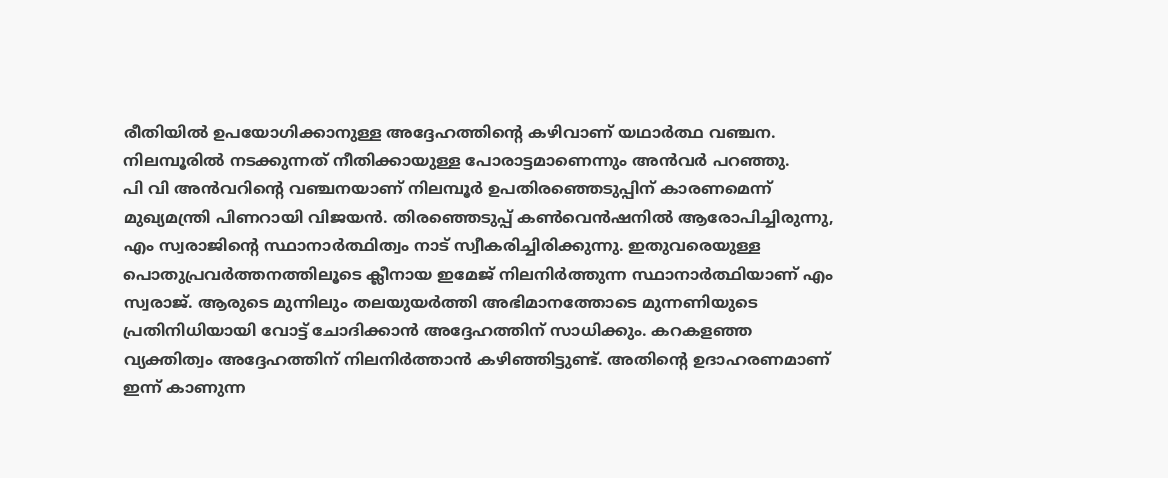രീതിയില്‍ ഉപയോഗിക്കാനുള്ള അദ്ദേഹത്തിന്റെ കഴിവാണ് യഥാര്‍ത്ഥ വഞ്ചന. നിലമ്പൂരില്‍ നടക്കുന്നത് നീതിക്കായുള്ള പോരാട്ടമാണെന്നും അന്‍വര്‍ പറഞ്ഞു.
പി വി അന്‍വറിന്റെ വഞ്ചനയാണ് നിലമ്പൂര്‍ ഉപതിരഞ്ഞെടുപ്പിന് കാരണമെന്ന് മുഖ്യമന്ത്രി പിണറായി വിജയന്‍. തിരഞ്ഞെടുപ്പ് കണ്‍വെന്‍ഷനില്‍ ആരോപിച്ചിരുന്നു, എം സ്വരാജിന്റെ സ്ഥാനാര്‍ത്ഥിത്വം നാട് സ്വീകരിച്ചിരിക്കുന്നു. ഇതുവരെയുള്ള പൊതുപ്രവര്‍ത്തനത്തിലൂടെ ക്ലീനായ ഇമേജ് നിലനിര്‍ത്തുന്ന സ്ഥാനാര്‍ത്ഥിയാണ് എം സ്വരാജ്. ആരുടെ മുന്നിലും തലയുയര്‍ത്തി അഭിമാനത്തോടെ മുന്നണിയുടെ പ്രതിനിധിയായി വോട്ട് ചോദിക്കാന്‍ അദ്ദേഹത്തിന് സാധിക്കും. കറകളഞ്ഞ വ്യക്തിത്വം അദ്ദേഹത്തിന് നിലനിര്‍ത്താന്‍ കഴിഞ്ഞിട്ടുണ്ട്. അതിന്റെ ഉദാഹരണമാണ് ഇന്ന് കാണുന്ന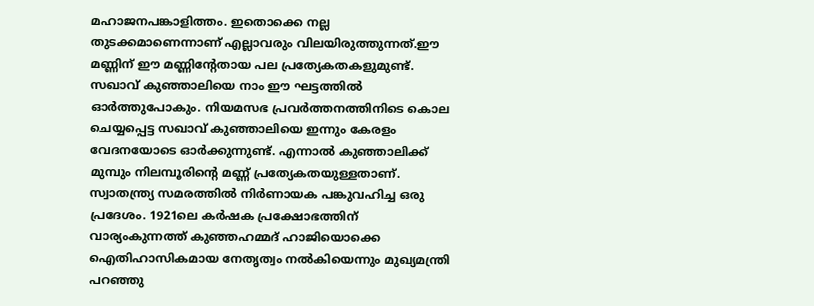മഹാജനപങ്കാളിത്തം. ഇതൊക്കെ നല്ല തുടക്കമാണെന്നാണ് എല്ലാവരും വിലയിരുത്തുന്നത്.ഈ മണ്ണിന് ഈ മണ്ണിന്റേതായ പല പ്രത്യേകതകളുമുണ്ട്. സഖാവ് കുഞ്ഞാലിയെ നാം ഈ ഘട്ടത്തില്‍ ഓര്‍ത്തുപോകും. നിയമസഭ പ്രവര്‍ത്തനത്തിനിടെ കൊല ചെയ്യപ്പെട്ട സഖാവ് കുഞ്ഞാലിയെ ഇന്നും കേരളം വേദനയോടെ ഓര്‍ക്കുന്നുണ്ട്. എന്നാല്‍ കുഞ്ഞാലിക്ക് മുമ്പും നിലമ്പൂരിന്റെ മണ്ണ് പ്രത്യേകതയുള്ളതാണ്. സ്വാതന്ത്ര്യ സമരത്തില്‍ നിര്‍ണായക പങ്കുവഹിച്ച ഒരു പ്രദേശം. 1921ലെ കര്‍ഷക പ്രക്ഷോഭത്തിന് വാര്യംകുന്നത്ത് കുഞ്ഞഹമ്മദ് ഹാജിയൊക്കെ ഐതിഹാസികമായ നേതൃത്വം നല്‍കിയെന്നും മുഖ്യമന്ത്രി പറഞ്ഞു